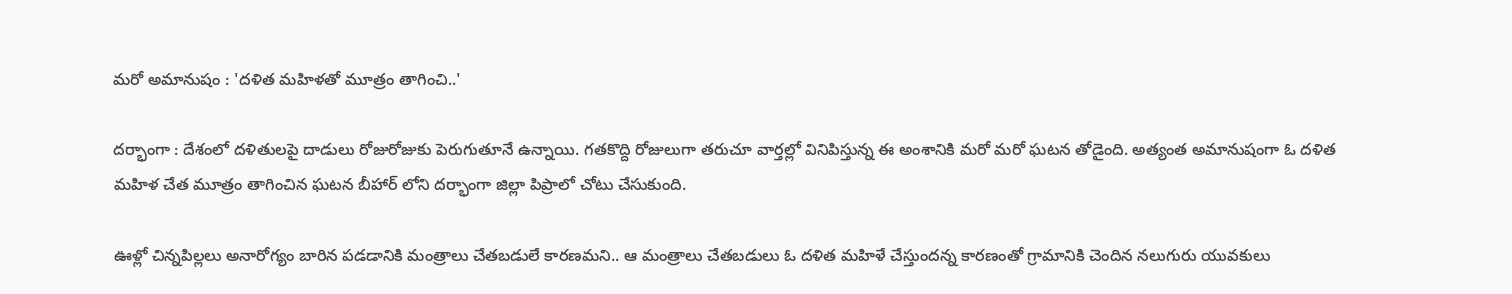మరో అమానుషం : 'దళిత మహిళతో మూత్రం తాగించి..'

దర్భాంగా : దేశంలో దళితులపై దాడులు రోజురోజుకు పెరుగుతూనే ఉన్నాయి. గతకొద్ది రోజులుగా తరుచూ వార్తల్లో వినిపిస్తున్న ఈ అంశానికి మరో మరో ఘటన తోడైంది. అత్యంత అమానుషంగా ఓ దళిత మహిళ చేత మూత్రం తాగించిన ఘటన బీహార్ లోని దర్భాంగా జిల్లా పిప్రాలో చోటు చేసుకుంది.

ఊళ్లో చిన్నపిల్లలు అనారోగ్యం బారిన పడడానికి మంత్రాలు చేతబడులే కారణమని.. ఆ మంత్రాలు చేతబడులు ఓ దళిత మహిళే చేస్తుందన్న కారణంతో గ్రామానికి చెందిన నలుగురు యువకులు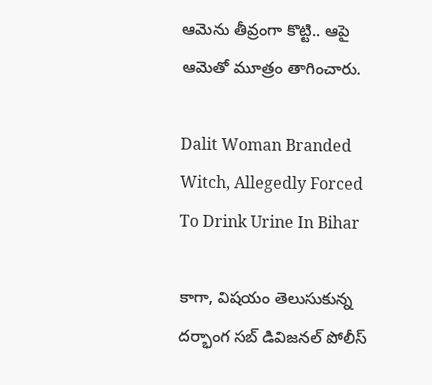ఆమెను తీవ్రంగా కొట్టి.. ఆపై ఆమెతో మూత్రం తాగించారు.

Dalit Woman Branded Witch, Allegedly Forced To Drink Urine In Bihar

కాగా, విషయం తెలుసుకున్న దర్భాంగ సబ్ డివిజనల్ పోలీస్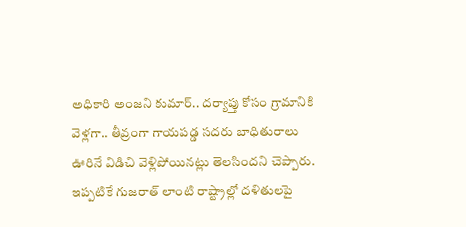అధికారి అంజని కుమార్.. దర్యాప్తు కోసం గ్రామానికి వెళ్లగా.. తీవ్రంగా గాయపడ్డ సదరు బాధితురాలు ఊరినే విడిచి వెళ్లిపోయినట్లు తెలసిందని చెప్పారు. ఇప్పటికే గుజరాత్ లాంటి రాష్ట్రాల్లో దళితులపై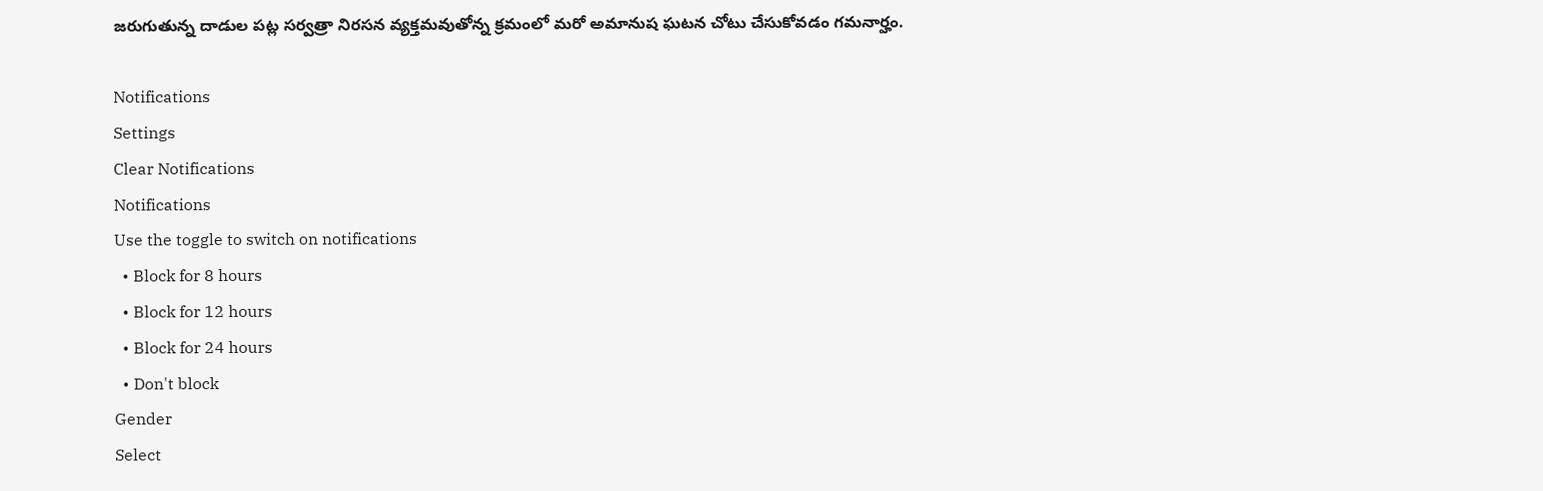జరుగుతున్న దాడుల పట్ల సర్వత్రా నిరసన వ్యక్తమవుతోన్న క్రమంలో మరో అమానుష ఘటన చోటు చేసుకోవడం గమనార్హం.

Notifications
Settings
Clear Notifications
Notifications
Use the toggle to switch on notifications
  • Block for 8 hours
  • Block for 12 hours
  • Block for 24 hours
  • Don't block
Gender
Select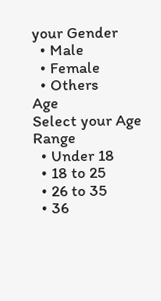your Gender
  • Male
  • Female
  • Others
Age
Select your Age Range
  • Under 18
  • 18 to 25
  • 26 to 35
  • 36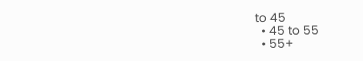to 45
  • 45 to 55
  • 55+